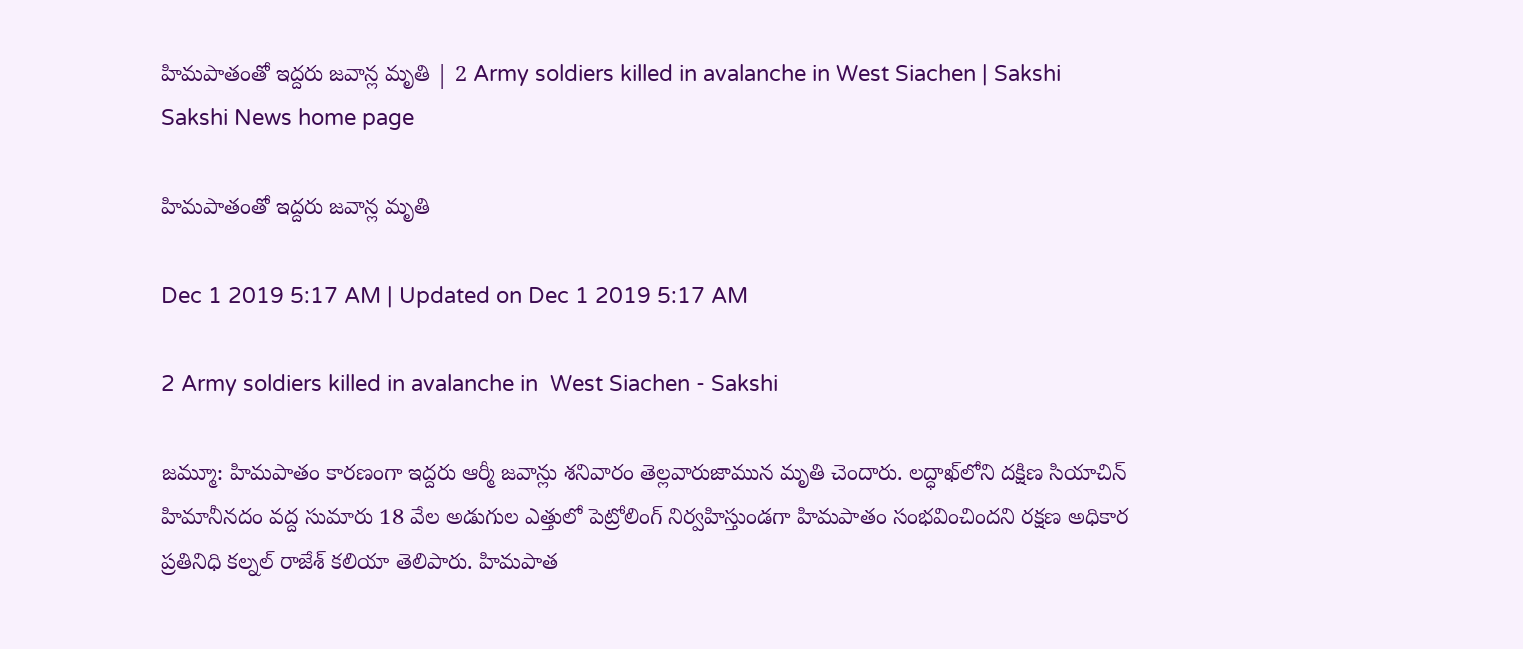హిమపాతంతో ఇద్దరు జవాన్ల మృతి | 2 Army soldiers killed in avalanche in West Siachen | Sakshi
Sakshi News home page

హిమపాతంతో ఇద్దరు జవాన్ల మృతి

Dec 1 2019 5:17 AM | Updated on Dec 1 2019 5:17 AM

2 Army soldiers killed in avalanche in  West Siachen - Sakshi

జమ్మూ: హిమపాతం కారణంగా ఇద్దరు ఆర్మీ జవాన్లు శనివారం తెల్లవారుజామున మృతి చెందారు. లద్ధాఖ్‌లోని దక్షిణ సియాచిన్‌ హిమానీనదం వద్ద సుమారు 18 వేల అడుగుల ఎత్తులో పెట్రోలింగ్‌ నిర్వహిస్తుండగా హిమపాతం సంభవించిందని రక్షణ అధికార ప్రతినిధి కల్నల్‌ రాజేశ్‌ కలియా తెలిపారు. హిమపాత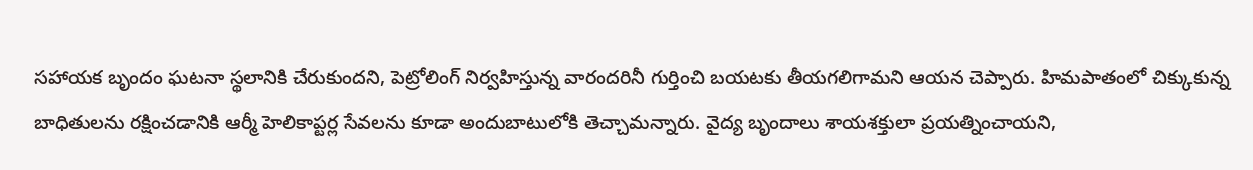సహాయక బృందం ఘటనా స్థలానికి చేరుకుందని, పెట్రోలింగ్‌ నిర్వహిస్తున్న వారందరినీ గుర్తించి బయటకు తీయగలిగామని ఆయన చెప్పారు. హిమపాతంలో చిక్కుకున్న బాధితులను రక్షించడానికి ఆర్మీ హెలికాప్టర్ల సేవలను కూడా అందుబాటులోకి తెచ్చామన్నారు. వైద్య బృందాలు శాయశక్తులా ప్రయత్నించాయని,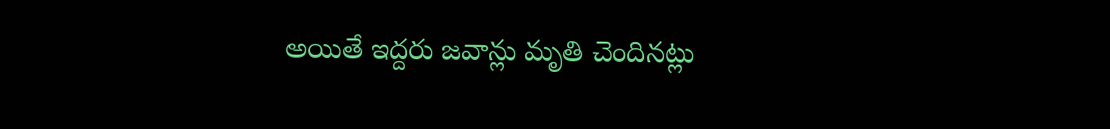అయితే ఇద్దరు జవాన్లు మృతి చెందినట్లు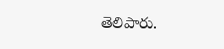తెలిపారు.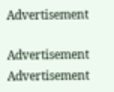Advertisement

Advertisement
Advertisement